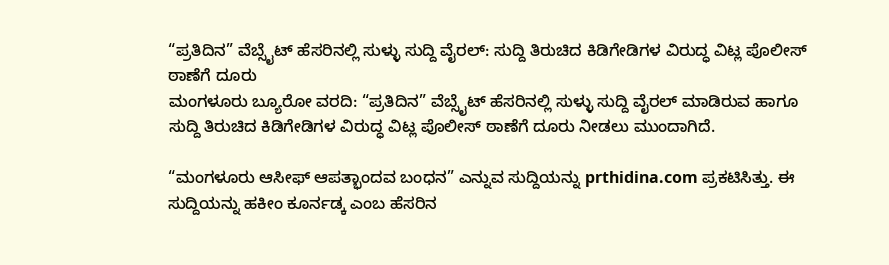“ಪ್ರತಿದಿನ” ವೆಬ್ಸೈಟ್ ಹೆಸರಿನಲ್ಲಿ ಸುಳ್ಳು ಸುದ್ದಿ ವೈರಲ್: ಸುದ್ದಿ ತಿರುಚಿದ ಕಿಡಿಗೇಡಿಗಳ ವಿರುದ್ಧ ವಿಟ್ಲ ಪೊಲೀಸ್ ಠಾಣೆಗೆ ದೂರು
ಮಂಗಳೂರು ಬ್ಯೂರೋ ವರದಿ: “ಪ್ರತಿದಿನ” ವೆಬ್ಸೈಟ್ ಹೆಸರಿನಲ್ಲಿ ಸುಳ್ಳು ಸುದ್ದಿ ವೈರಲ್ ಮಾಡಿರುವ ಹಾಗೂ ಸುದ್ದಿ ತಿರುಚಿದ ಕಿಡಿಗೇಡಿಗಳ ವಿರುದ್ಧ ವಿಟ್ಲ ಪೊಲೀಸ್ ಠಾಣೆಗೆ ದೂರು ನೀಡಲು ಮುಂದಾಗಿದೆ.

“ಮಂಗಳೂರು ಆಸೀಫ್ ಆಪತ್ಭಾಂದವ ಬಂಧನ” ಎನ್ನುವ ಸುದ್ದಿಯನ್ನು prthidina.com ಪ್ರಕಟಿಸಿತ್ತು. ಈ ಸುದ್ದಿಯನ್ನು ಹಕೀಂ ಕೂರ್ನಡ್ಕ ಎಂಬ ಹೆಸರಿನ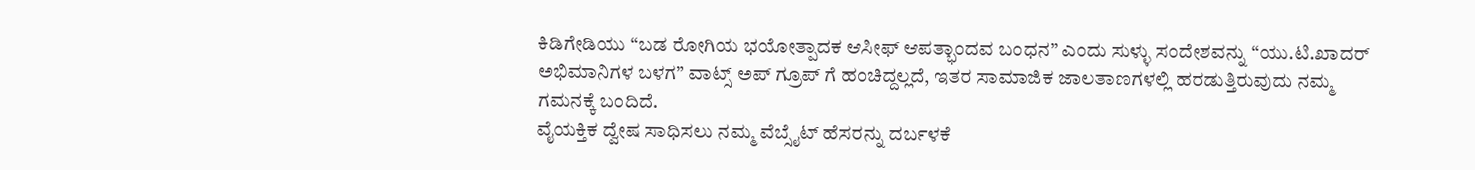ಕಿಡಿಗೇಡಿಯು “ಬಡ ರೋಗಿಯ ಭಯೋತ್ಪಾದಕ ಆಸೀಫ್ ಆಪತ್ಭಾಂದವ ಬಂಧನ” ಎಂದು ಸುಳ್ಳು ಸಂದೇಶವನ್ನು “ಯು.ಟಿ.ಖಾದರ್ ಅಭಿಮಾನಿಗಳ ಬಳಗ” ವಾಟ್ಸ್ ಅಪ್ ಗ್ರೂಪ್ ಗೆ ಹಂಚಿದ್ದಲ್ಲದೆ, ಇತರ ಸಾಮಾಜಿಕ ಜಾಲತಾಣಗಳಲ್ಲಿ ಹರಡುತ್ತಿರುವುದು ನಮ್ಮ ಗಮನಕ್ಕೆ ಬಂದಿದೆ.
ವೈಯಕ್ತಿಕ ದ್ವೇಷ ಸಾಧಿಸಲು ನಮ್ಮ ವೆಬ್ಸೈಟ್ ಹೆಸರನ್ನು ದರ್ಬಳಕೆ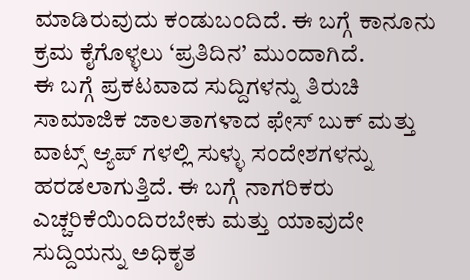ಮಾಡಿರುವುದು ಕಂಡುಬಂದಿದೆ. ಈ ಬಗ್ಗೆ ಕಾನೂನು ಕ್ರಮ ಕೈಗೊಳ್ಳಲು ‘ಪ್ರತಿದಿನ’ ಮುಂದಾಗಿದೆ.
ಈ ಬಗ್ಗೆ ಪ್ರಕಟವಾದ ಸುದ್ದಿಗಳನ್ನು ತಿರುಚಿ ಸಾಮಾಜಿಕ ಜಾಲತಾಗಳಾದ ಫೇಸ್ ಬುಕ್ ಮತ್ತು ವಾಟ್ಸ್ ಆ್ಯಪ್ ಗಳಲ್ಲಿ ಸುಳ್ಳು ಸಂದೇಶಗಳನ್ನು ಹರಡಲಾಗುತ್ತಿದೆ. ಈ ಬಗ್ಗೆ ನಾಗರಿಕರು ಎಚ್ಚರಿಕೆಯಿಂದಿರಬೇಕು ಮತ್ತು ಯಾವುದೇ ಸುದ್ದಿಯನ್ನು ಅಧಿಕೃತ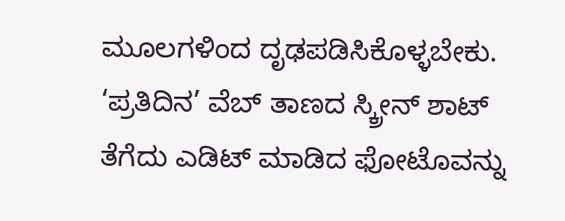ಮೂಲಗಳಿಂದ ದೃಢಪಡಿಸಿಕೊಳ್ಳಬೇಕು.
‘ಪ್ರತಿದಿನ’ ವೆಬ್ ತಾಣದ ಸ್ಕ್ರೀನ್ ಶಾಟ್ ತೆಗೆದು ಎಡಿಟ್ ಮಾಡಿದ ಫೋಟೊವನ್ನು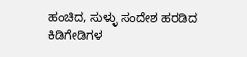ಹಂಚಿದ, ಸುಳ್ಳು ಸಂದೇಶ ಹರಡಿದ ಕಿಡಿಗೇಡಿಗಳ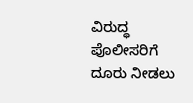ವಿರುದ್ಧ ಪೊಲೀಸರಿಗೆ ದೂರು ನೀಡಲು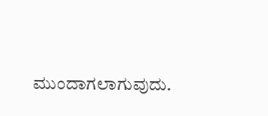ಮುಂದಾಗಲಾಗುವುದು.